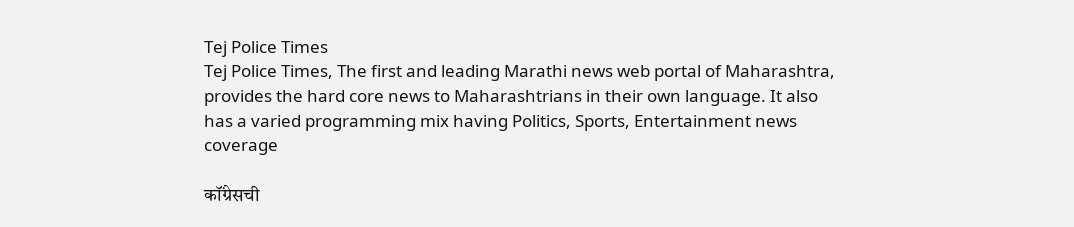Tej Police Times
Tej Police Times, The first and leading Marathi news web portal of Maharashtra, provides the hard core news to Maharashtrians in their own language. It also has a varied programming mix having Politics, Sports, Entertainment news coverage

कॉंग्रेसची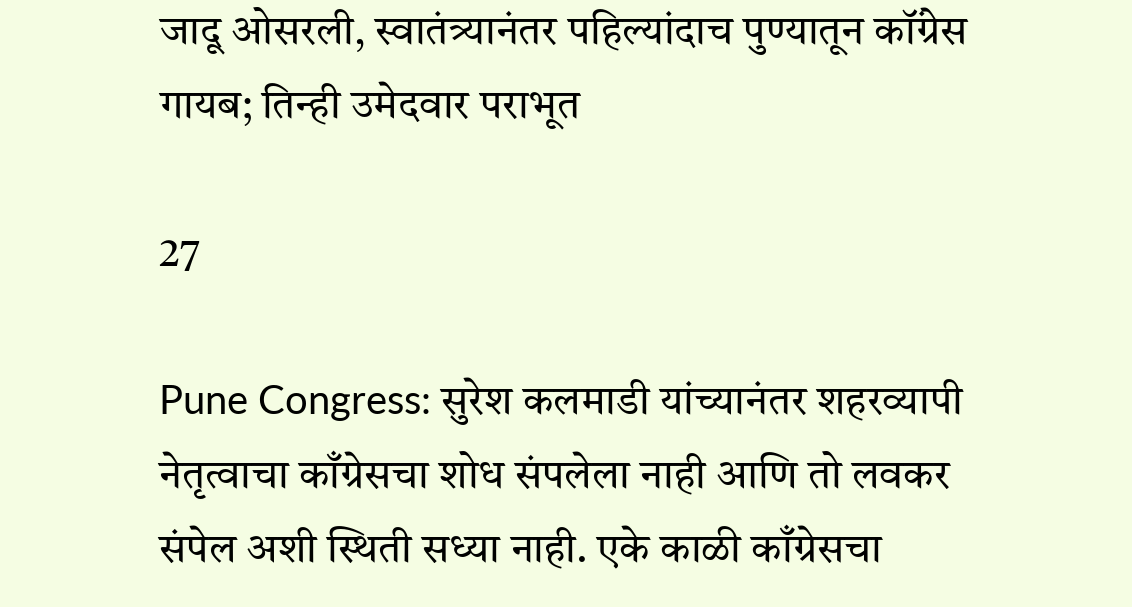जादू ओसरली, स्वातंत्र्यानंतर पहिल्यांदाच पुण्यातून कॉंग्रेस गायब; तिन्ही उमेदवार पराभूत

27

Pune Congress: सुरेश कलमाडी यांच्यानंतर शहरव्यापी नेतृत्वाचा काँग्रेसचा शोध संपलेला नाही आणि तो लवकर संपेल अशी स्थिती सध्या नाही. एके काळी काँग्रेसचा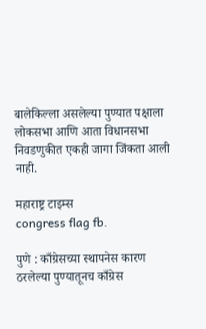बालेकिल्ला असलेल्या पुण्यात पक्षाला लोकसभा आणि आता विधानसभा निवडणुकीत एकही जागा जिंकता आली नाही.

महाराष्ट्र टाइम्स
congress flag fb.

पुणे : काँग्रेसच्या स्थापनेस कारण ठरलेल्या पुण्यातूनच काँग्रेस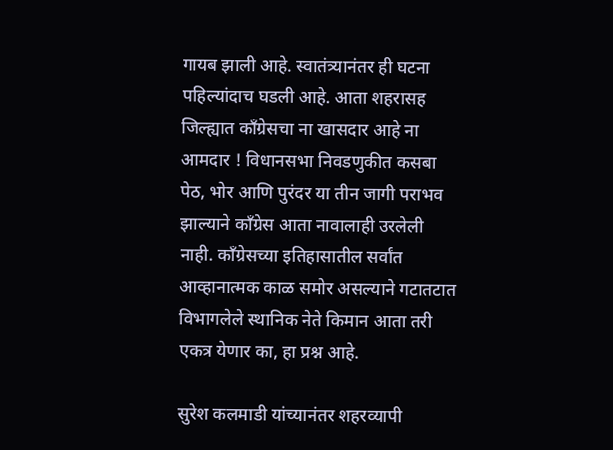गायब झाली आहे. स्वातंत्र्यानंतर ही घटना पहिल्यांदाच घडली आहे. आता शहरासह जिल्ह्यात काँग्रेसचा ना खासदार आहे ना आमदार ! विधानसभा निवडणुकीत कसबा पेठ, भोर आणि पुरंदर या तीन जागी पराभव झाल्याने काँग्रेस आता नावालाही उरलेली नाही. काँग्रेसच्या इतिहासातील सर्वांत आव्हानात्मक काळ समोर असल्याने गटातटात विभागलेले स्थानिक नेते किमान आता तरी एकत्र येणार का, हा प्रश्न आहे.

सुरेश कलमाडी यांच्यानंतर शहरव्यापी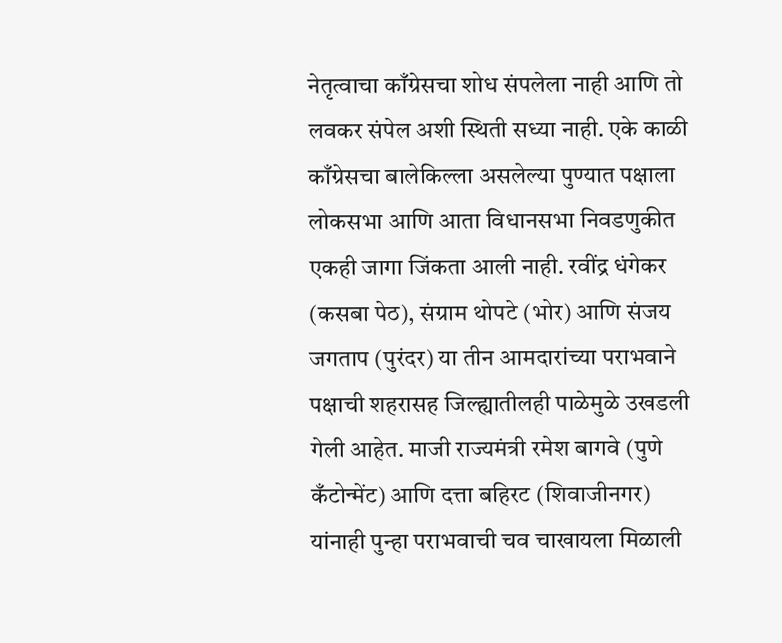नेतृत्वाचा काँग्रेसचा शोध संपलेला नाही आणि तो लवकर संपेल अशी स्थिती सध्या नाही. एके काळी काँग्रेसचा बालेकिल्ला असलेल्या पुण्यात पक्षाला लोकसभा आणि आता विधानसभा निवडणुकीत एकही जागा जिंकता आली नाही. रवींद्र धंगेकर (कसबा पेठ), संग्राम थोपटे (भोर) आणि संजय जगताप (पुरंदर) या तीन आमदारांच्या पराभवाने पक्षाची शहरासह जिल्ह्यातीलही पाळेमुळे उखडली गेली आहेत. माजी राज्यमंत्री रमेश बागवे (पुणे कँटोन्मेंट) आणि दत्ता बहिरट (शिवाजीनगर) यांनाही पुन्हा पराभवाची चव चाखायला मिळाली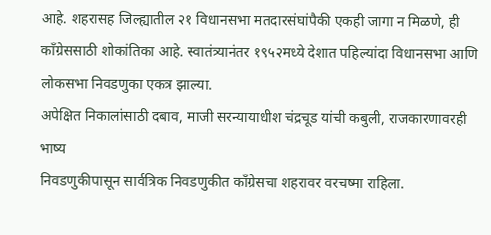आहे. शहरासह जिल्ह्यातील २१ विधानसभा मतदारसंघांपैकी एकही जागा न मिळणे, ही काँग्रेससाठी शोकांतिका आहे. स्वातंत्र्यानंतर १९५२मध्ये देशात पहिल्यांदा विधानसभा आणि लोकसभा निवडणुका एकत्र झाल्या.
अपेक्षित निकालांसाठी दबाव, माजी सरन्यायाधीश चंद्रचूड यांची कबुली, राजकारणावरही भाष्य
निवडणुकीपासून सार्वत्रिक निवडणुकीत काँग्रेसचा शहरावर वरचष्मा राहिला.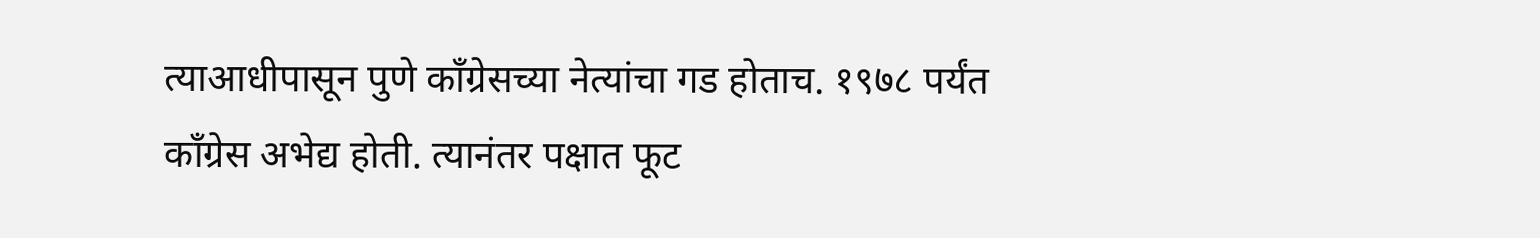त्याआधीपासून पुणे काँग्रेसच्या नेत्यांचा गड होताच. १९७८ पर्यंत काँग्रेस अभेद्य होती. त्यानंतर पक्षात फूट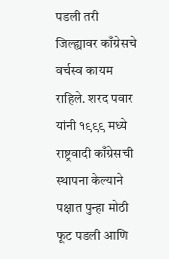पडली तरी जिल्ह्यावर काँग्रेसचे वर्चस्व कायम राहिले. शरद पवार यांनी १९९९ मध्ये राष्ट्रवादी काँग्रेसची स्थापना केल्याने पक्षात पुन्हा मोठी फूट पडली आणि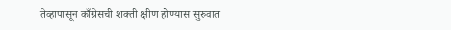तेव्हापासून काँग्रेसची शक्ती क्षीण होण्यास सुरुवात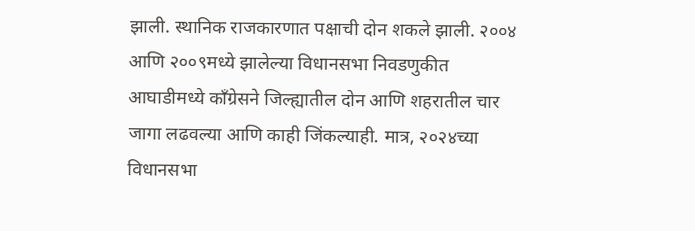झाली. स्थानिक राजकारणात पक्षाची दोन शकले झाली. २००४ आणि २००९मध्ये झालेल्या विधानसभा निवडणुकीत आघाडीमध्ये काँग्रेसने जिल्ह्यातील दोन आणि शहरातील चार जागा लढवल्या आणि काही जिंकल्याही. मात्र, २०२४च्या विधानसभा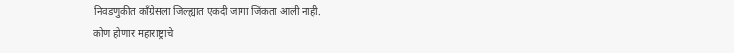निवडणुकीत काँग्रेसला जिल्ह्यात एकदी जागा जिंकता आली नाही.
कोण होणार महाराष्ट्राचे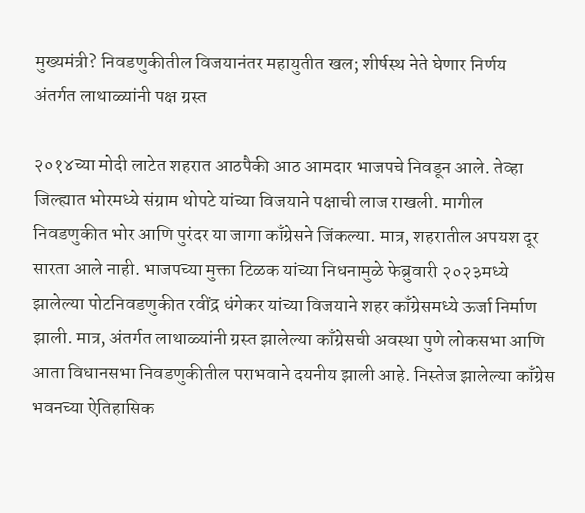मुख्यमंत्री? निवडणुकीतील विजयानंतर महायुतीत खल; शीर्षस्थ नेते घेणार निर्णय
अंतर्गत लाथाळ्यांनी पक्ष ग्रस्त

२०१४च्या मोदी लाटेत शहरात आठपैकी आठ आमदार भाजपचे निवडून आले. तेव्हा जिल्ह्यात भोरमध्ये संग्राम थोपटे यांच्या विजयाने पक्षाची लाज राखली. मागील निवडणुकीत भोर आणि पुरंदर या जागा काँग्रेसने जिंकल्या. मात्र, शहरातील अपयश दूर सारता आले नाही. भाजपच्या मुक्ता टिळक यांच्या निधनामुळे फेब्रुवारी २०२३मध्ये झालेल्या पोटनिवडणुकीत रवींद्र धंगेकर यांच्या विजयाने शहर काँग्रेसमध्ये ऊर्जा निर्माण झाली. मात्र, अंतर्गत लाथाळ्यांनी ग्रस्त झालेल्या काँग्रेसची अवस्था पुणे लोकसभा आणि आता विधानसभा निवडणुकीतील पराभवाने दयनीय झाली आहे. निस्तेज झालेल्या काँग्रेस भवनच्या ऐतिहासिक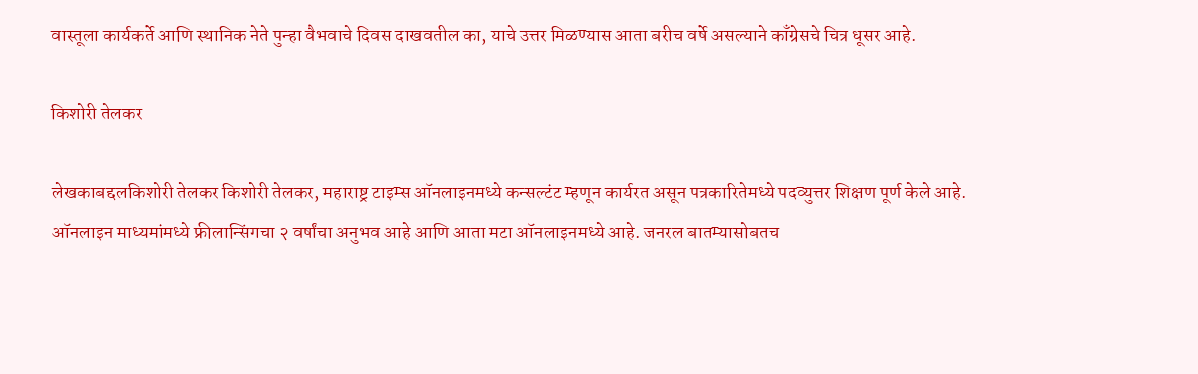वास्तूला कार्यकर्ते आणि स्थानिक नेते पुन्हा वैभवाचे दिवस दाखवतील का, याचे उत्तर मिळण्यास आता बरीच वर्षे असल्याने काँग्रेसचे चित्र धूसर आहे.

किशोरी तेलकर

लेखकाबद्दलकिशोरी तेलकर किशोरी तेलकर, महाराष्ट्र टाइम्स ऑनलाइनमध्ये कन्सल्टंट म्हणून कार्यरत असून पत्रकारितेमध्ये पदव्युत्तर शिक्षण पूर्ण केले आहे. ऑनलाइन माध्यमांमध्ये फ्रीलान्सिंगचा २ वर्षांचा अनुभव आहे आणि आता मटा ऑनलाइनमध्ये आहे. जनरल बातम्यासोबतच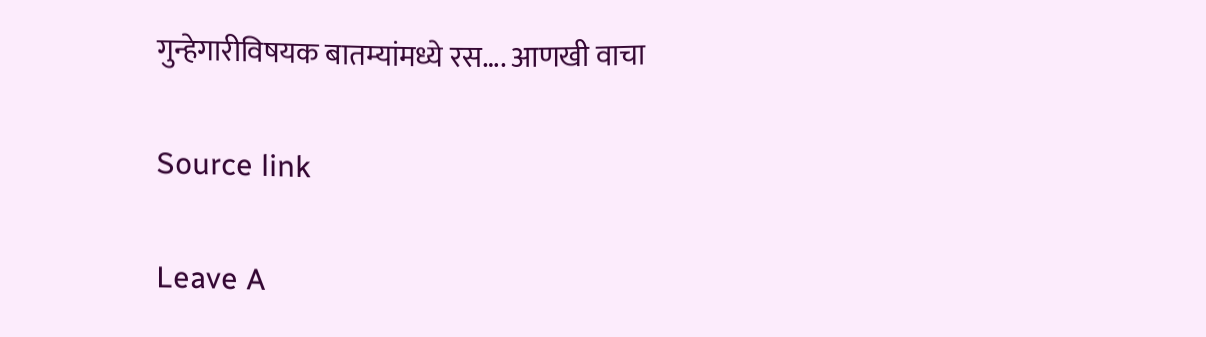गुन्हेगारीविषयक बातम्यांमध्ये रस…. आणखी वाचा

Source link

Leave A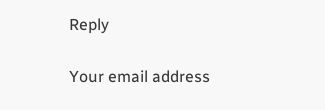Reply

Your email address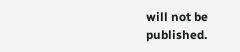will not be published.